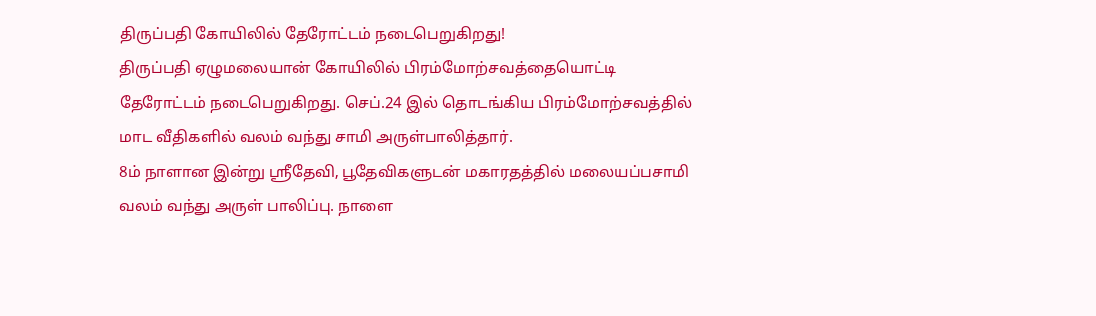திருப்பதி கோயிலில் தேரோட்டம் நடைபெறுகிறது!
திருப்பதி ஏழுமலையான் கோயிலில் பிரம்மோற்சவத்தையொட்டி தேரோட்டம் நடைபெறுகிறது. செப்.24 இல் தொடங்கிய பிரம்மோற்சவத்தில் மாட வீதிகளில் வலம் வந்து சாமி அருள்பாலித்தார்.
8ம் நாளான இன்று ஸ்ரீதேவி, பூதேவிகளுடன் மகாரதத்தில் மலையப்பசாமி வலம் வந்து அருள் பாலிப்பு. நாளை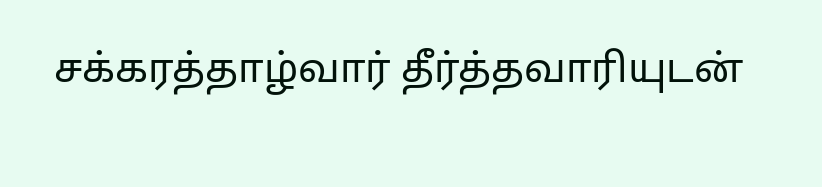சக்கரத்தாழ்வார் தீர்த்தவாரியுடன்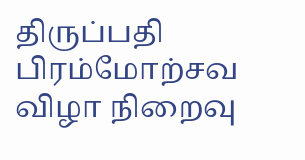திருப்பதி பிரம்மோற்சவ விழா நிறைவு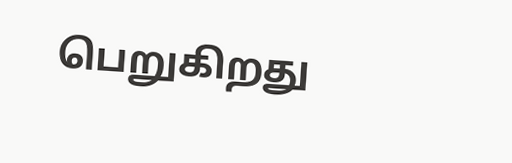பெறுகிறது